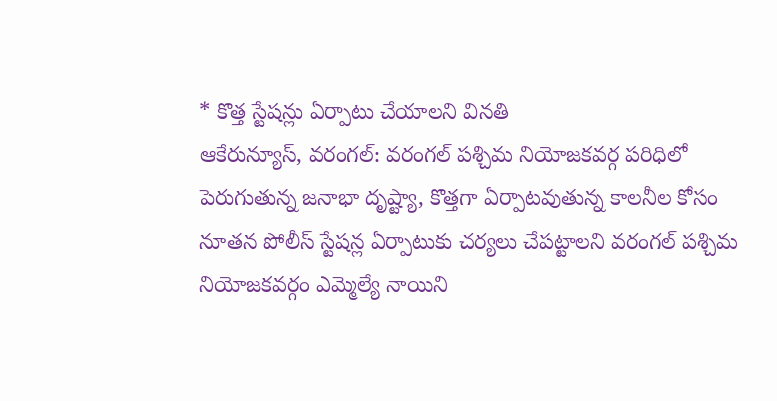* కొత్త స్టేషన్లు ఏర్పాటు చేయాలని వినతి
ఆకేరున్యూస్, వరంగల్: వరంగల్ పశ్చిమ నియోజకవర్గ పరిధిలో పెరుగుతున్న జనాభా దృష్ట్యా, కొత్తగా ఏర్పాటవుతున్న కాలనీల కోసం నూతన పోలీస్ స్టేషన్ల ఏర్పాటుకు చర్యలు చేపట్టాలని వరంగల్ పశ్చిమ నియోజకవర్గం ఎమ్మెల్యే నాయిని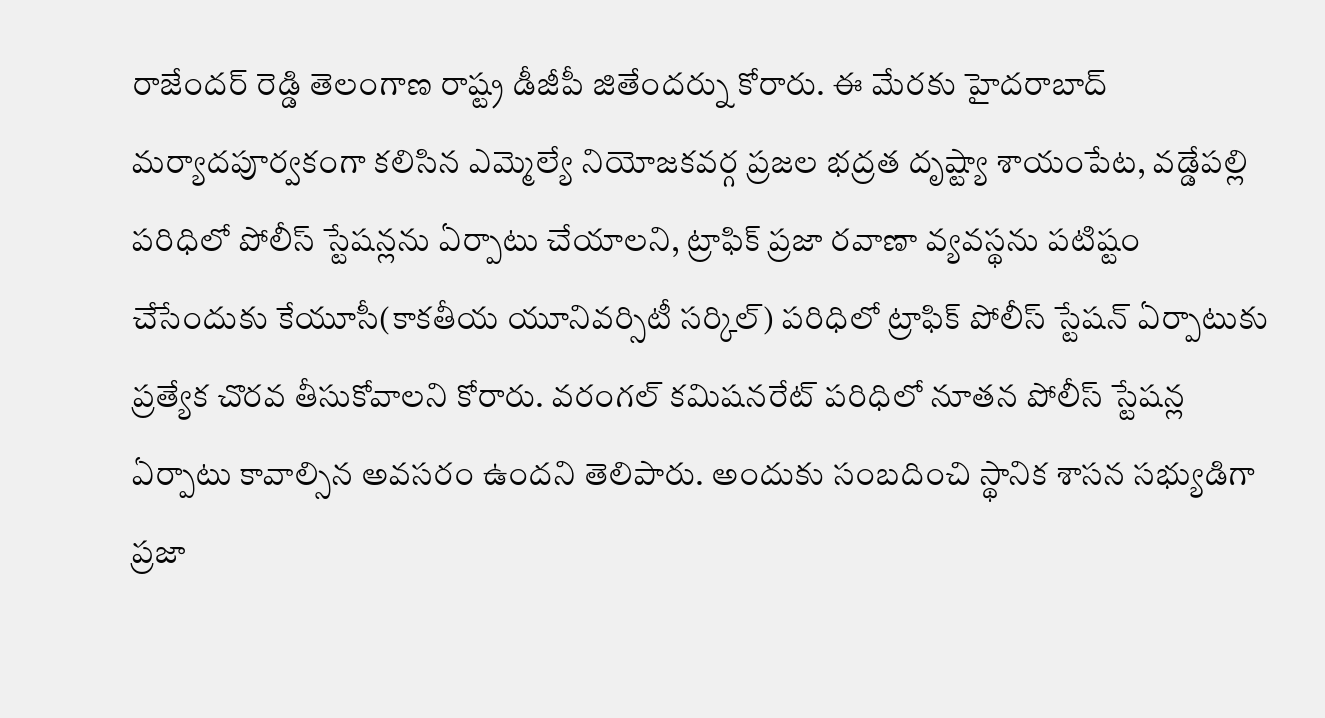రాజేందర్ రెడ్డి తెలంగాణ రాష్ట్ర డీజీపీ జితేందర్ను కోరారు. ఈ మేరకు హైదరాబాద్ మర్యాదపూర్వకంగా కలిసిన ఎమ్మెల్యే నియోజకవర్గ ప్రజల భద్రత దృష్ట్యా శాయంపేట, వడ్డేపల్లి పరిధిలో పోలీస్ స్టేషన్లను ఏర్పాటు చేయాలని, ట్రాఫిక్ ప్రజా రవాణా వ్యవస్థను పటిష్టం చేసేందుకు కేయూసీ(కాకతీయ యూనివర్సిటీ సర్కిల్) పరిధిలో ట్రాఫిక్ పోలీస్ స్టేషన్ ఏర్పాటుకు ప్రత్యేక చొరవ తీసుకోవాలని కోరారు. వరంగల్ కమిషనరేట్ పరిధిలో నూతన పోలీస్ స్టేషన్ల ఏర్పాటు కావాల్సిన అవసరం ఉందని తెలిపారు. అందుకు సంబదించి స్థానిక శాసన సభ్యుడిగా ప్రజా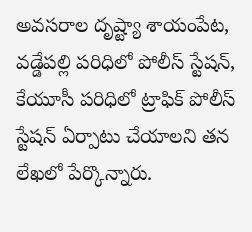అవసరాల దృష్ట్యా శాయంపేట, వడ్డేపల్లి పరిధిలో పోలీస్ స్టేషన్, కేయూసీ పరిధిలో ట్రాఫిక్ పోలీస్ స్టేషన్ ఏర్పాటు చేయాలని తన లేఖలో పేర్కొన్నారు.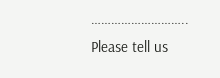………………………..
Please tell us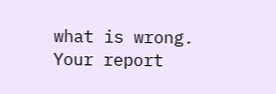what is wrong. Your report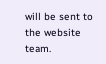will be sent to the website team.